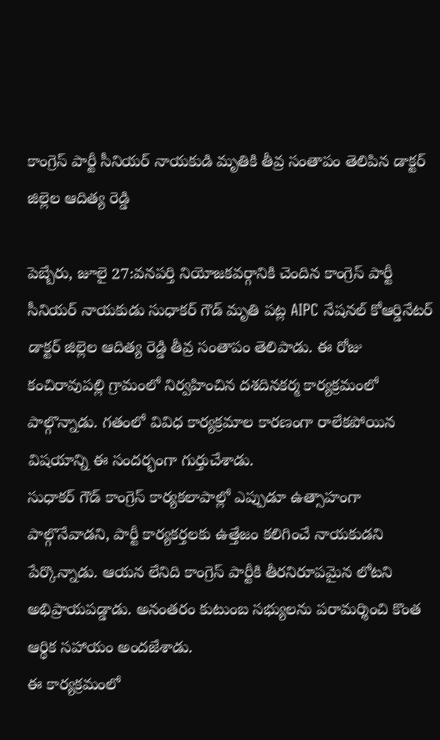కాంగ్రెస్ పార్టీ సీనియర్ నాయకుడి మృతికి తీవ్ర సంతాపం తెలిపిన డాక్టర్ జిల్లెల ఆదిత్య రెడ్డి

పెబ్బేరు, జూలై 27:వనపర్తి నియోజకవర్గానికి చెందిన కాంగ్రెస్ పార్టీ సీనియర్ నాయకుడు సుధాకర్ గౌడ్ మృతి పట్ల AIPC నేషనల్ కోఆర్డినేటర్ డాక్టర్ జిల్లెల ఆదిత్య రెడ్డి తీవ్ర సంతాపం తెలిపాడు. ఈ రోజు కంచిరావుపల్లి గ్రామంలో నిర్వహించిన దశదినకర్మ కార్యక్రమంలో పాల్గొన్నాడు. గతంలో వివిధ కార్యక్రమాల కారణంగా రాలేకపోయిన విషయాన్ని ఈ సందర్భంగా గుర్తుచేశాడు.
సుధాకర్ గౌడ్ కాంగ్రెస్ కార్యకలాపాల్లో ఎప్పుడూ ఉత్సాహంగా పాల్గొనేవాడని, పార్టీ కార్యకర్తలకు ఉత్తేజం కలిగించే నాయకుడని పేర్కొన్నాడు. ఆయన లేనిది కాంగ్రెస్ పార్టీకి తీరనిరూపమైన లోటని అభిప్రాయపడ్డాడు. అనంతరం కుటుంబ సభ్యులను పరామర్శించి కొంత ఆర్థిక సహాయం అందజేశాడు.
ఈ కార్యక్రమంలో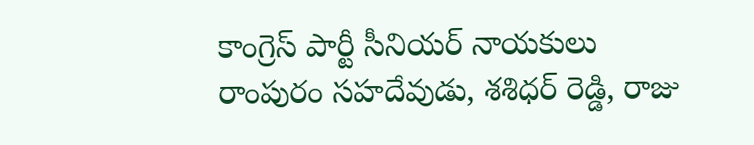కాంగ్రెస్ పార్టీ సీనియర్ నాయకులు రాంపురం సహదేవుడు, శశిధర్ రెడ్డి, రాజు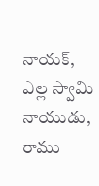నాయక్, ఎల్ల స్వామి నాయుడు, రాము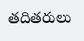తదితరులు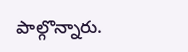పాల్గొన్నారు.